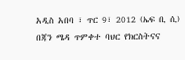አዲስ አበባ ፣ ጥር 9፣ 2012 (ኤፍ ቢ ሲ) በጃን ሜዳ ጥምቀተ ባህር የክርስትናና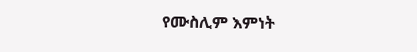የሙስሊም እምነት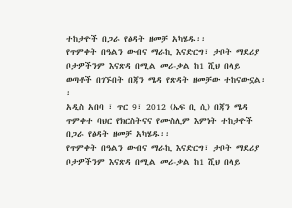ተከታዮች በጋራ የፅዳት ዘመቻ አካሄዱ፡፡
የጥምቀት በዓልን ውብና ማራኪ እናድርግ፣ ታቦት ማደሪያ ቦታዎችንም እናጽዳ በሚል መሪ-ቃል ከ1 ሺህ በላይ ወጣቶች በገኙበት በጃን ሜዳ የጽዳት ዘመቻው ተከናውኗል፡፡
አዲስ አበባ ፣ ጥር 9፣ 2012 (ኤፍ ቢ ሲ) በጃን ሜዳ ጥምቀተ ባህር የክርስትናና የሙስሊም እምነት ተከታዮች በጋራ የፅዳት ዘመቻ አካሄዱ፡፡
የጥምቀት በዓልን ውብና ማራኪ እናድርግ፣ ታቦት ማደሪያ ቦታዎችንም እናጽዳ በሚል መሪ-ቃል ከ1 ሺህ በላይ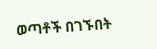ወጣቶች በገኙበት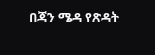በጃን ሜዳ የጽዳት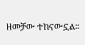ዘመቻው ተከናውኗል፡፡